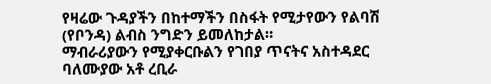የዛሬው ጉዳያችን በከተማችን በስፋት የሚታየውን የልባሽ (የቦንዳ) ልብስ ንግድን ይመለከታል።
ማብራሪያውን የሚያቀርቡልን የገበያ ጥናትና አስተዳደር ባለሙያው አቶ ረቢራ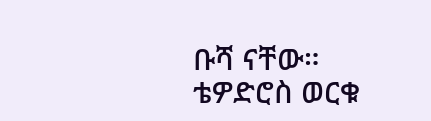ቡሻ ናቸው።
ቴዎድሮስ ወርቁ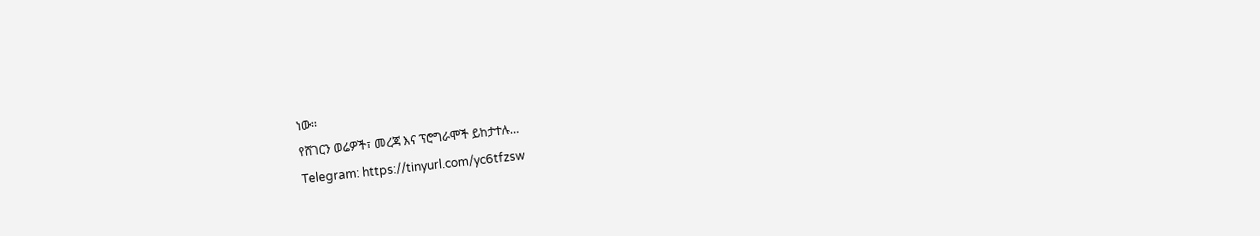ነው፡፡
የሸገርን ወሬዎች፣ መረጃ እና ፕሮግራሞች ይከታተሉ…
Telegram: https://tinyurl.com/yc6tfzsw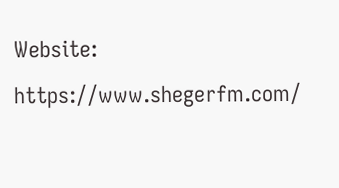Website: https://www.shegerfm.com/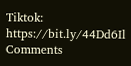Tiktok: https://bit.ly/44Dd6Il
Comments